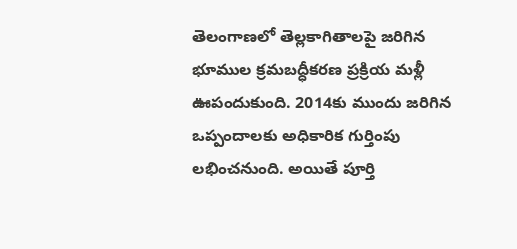తెలంగాణలో తెల్లకాగితాలపై జరిగిన భూముల క్రమబద్ధీకరణ ప్రక్రియ మళ్లీ ఊపందుకుంది. 2014కు ముందు జరిగిన ఒప్పందాలకు అధికారిక గుర్తింపు లభించనుంది. అయితే పూర్తి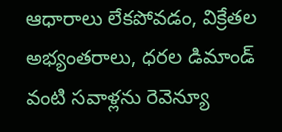ఆధారాలు లేకపోవడం, విక్రేతల అభ్యంతరాలు, ధరల డిమాండ్ వంటి సవాళ్లను రెవెన్యూ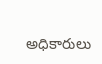అధికారులు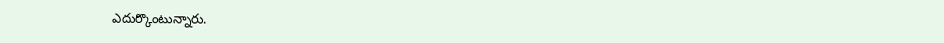ఎదుర్కొంటున్నారు.